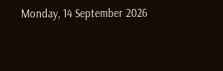Monday, 14 September 2026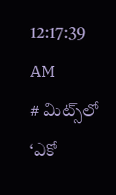12:17:39 AM
# మిట్స్‌లో ‘ఎకో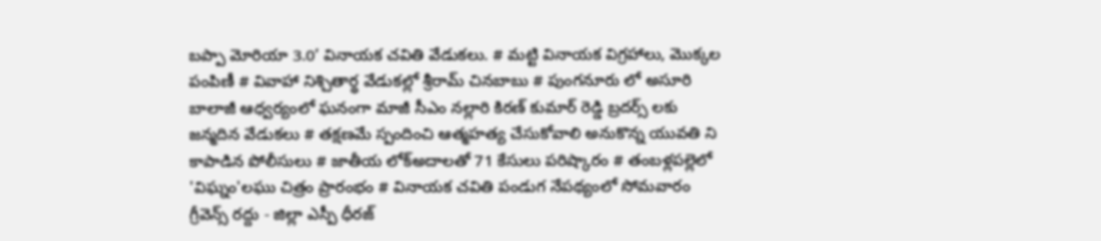బప్పా మోరియా 3.0’ వినాయక చవితి వేడుకలు. # మట్టి వినాయక విగ్రహాలు, మొక్కల పంపిణీ # వివాహా నిశ్చితార్థ వేడుకల్లో శ్రీరామ్ చినబాబు # పుంగనూరు లో అసూరి బాలాజీ ఆధ్వర్యంలో ఘనంగా మాజీ సీఎం నల్లారి కిరణ్ కుమార్ రెడ్డి బ్రదర్స్ లకు జన్మదిన వేడుకలు # తక్షణమే స్పందించి ఆత్మహత్య చేసుకోవాలి అనుకొన్న యువతి ని కాపాడిన పోలీసులు # జాతీయ లోక్అదాలతో 71 కేసులు పరిష్కారం # తంబళ్లపల్లెలో 'విఘ్నం'లఘు చిత్రం ప్రారంభం # వినాయక చవితి పండుగ నేపథ్యంలో సోమవారం గ్రీవెన్స్ రద్దు - జిల్లా ఎస్పీ ధీరజ్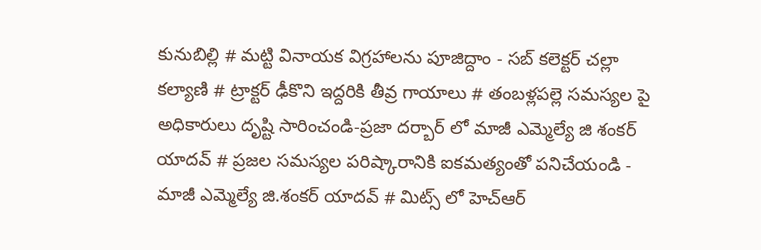కునుబిల్లి # మట్టి వినాయక విగ్రహాలను పూజిద్దాం - సబ్ కలెక్టర్ చల్లా కల్యాణి # ట్రాక్టర్ ఢీకొని ఇద్దరికి తీవ్ర గాయాలు # తంబళ్లపల్లె సమస్యల పై అధికారులు దృష్టి సారించండి-ప్రజా దర్బార్ లో మాజీ ఎమ్మెల్యే జి శంకర్ యాదవ్ # ప్రజల సమస్యల పరిష్కారానికి ఐకమత్యంతో పనిచేయండి - మాజీ ఎమ్మెల్యే జి.శంకర్ యాదవ్ # మిట్స్ లో హెచ్‌ఆర్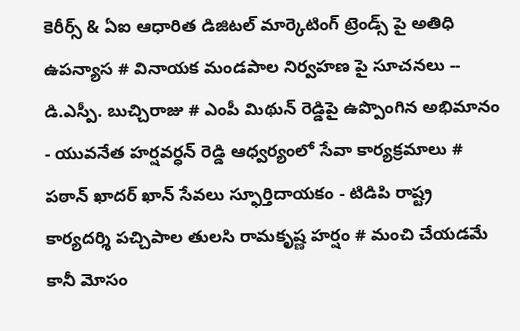కెరీర్స్ & ఏఐ ఆధారిత డిజిటల్ మార్కెటింగ్ ట్రెండ్స్ పై అతిధి ఉపన్యాస # వినాయక మండపాల నిర్వహణ పై సూచనలు -- డి.ఎస్పీ. బుచ్చిరాజు # ఎంపీ మిథున్ రెడ్డిపై ఉప్పొంగిన అభిమానం - యువనేత హర్షవర్ధన్ రెడ్డి ఆధ్వర్యంలో సేవా కార్యక్రమాలు # పఠాన్ ఖాదర్ ఖాన్ సేవలు స్ఫూర్తిదాయకం - టిడిపి రాష్ట్ర కార్యదర్శి పచ్చిపాల తులసి రామకృష్ణ హర్షం # మంచి చేయడమే కానీ మోసం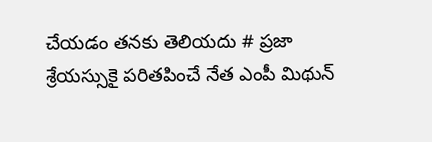చేయడం తనకు తెలియదు # ప్రజా శ్రేయస్సుకై పరితపించే నేత ఎంపీ మిథున్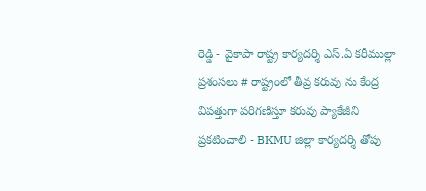రెడ్డి - వైకాపా రాష్ట్ర కార్యదర్శి ఎస్.ఏ కరీముల్లా ప్రశంసలు # రాష్ట్రంలో తీవ్ర కరువు ను కేంద్ర విపత్తుగా పరిగణిస్తూ కరువు ప్యాకేజీని ప్రకటించాలి - BKMU జిల్లా కార్యదర్శి తోపు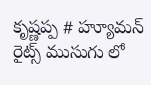కృష్ణప్ప # హ్యూమన్ రైట్స్ ముసుగు లో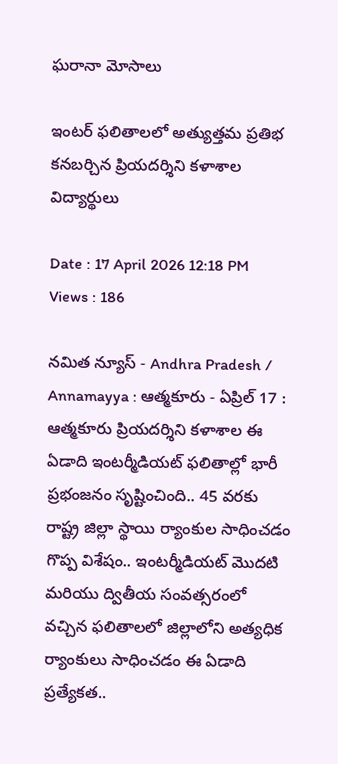ఘరానా మోసాలు

ఇంటర్ ఫలితాలలో అత్యుత్తమ ప్రతిభ కనబర్చిన ప్రియదర్శిని కళాశాల విద్యార్థులు

Date : 17 April 2026 12:18 PM Views : 186

నమిత న్యూస్ - Andhra Pradesh / Annamayya : ఆత్మకూరు - ఏప్రిల్ 17 : ఆత్మకూరు ప్రియదర్శిని కళాశాల ఈ ఏడాది ఇంటర్మీడియట్ ఫలితాల్లో భారీ ప్రభంజనం సృష్టించింది.. 45 వరకు రాష్ట్ర జిల్లా స్థాయి ర్యాంకుల సాధించడం గొప్ప విశేషం.. ఇంటర్మీడియట్ మొదటి మరియు ద్వితీయ సంవత్సరంలో వచ్చిన ఫలితాలలో జిల్లాలోని అత్యధిక ర్యాంకులు సాధించడం ఈ ఏడాది ప్రత్యేకత..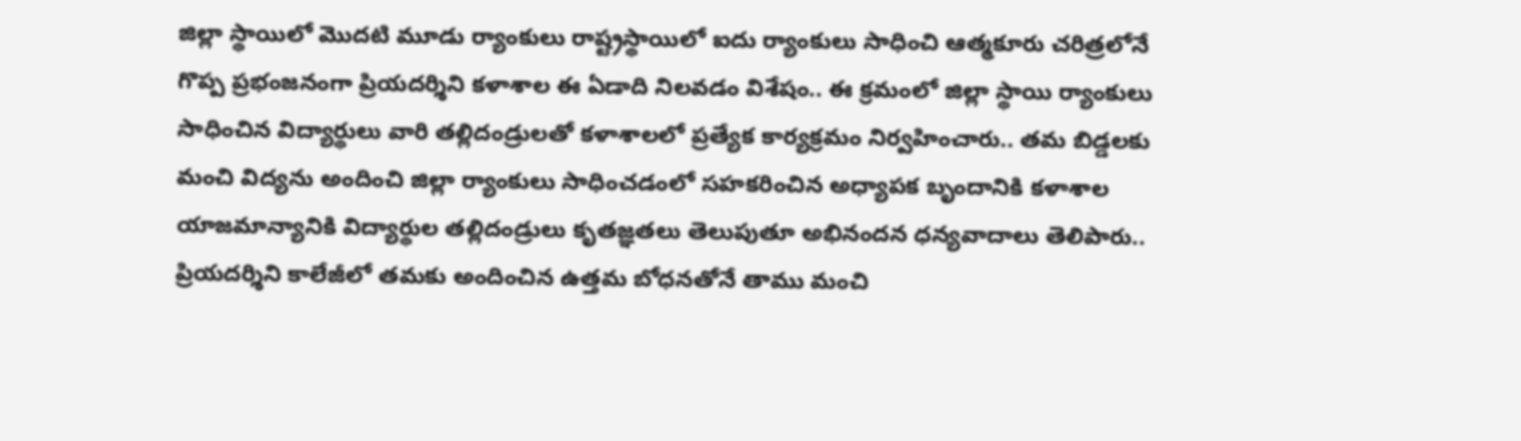జిల్లా స్థాయిలో మొదటి మూడు ర్యాంకులు రాష్ట్రస్థాయిలో ఐదు ర్యాంకులు సాధించి ఆత్మకూరు చరిత్రలోనే గొప్ప ప్రభంజనంగా ప్రియదర్శిని కళాశాల ఈ ఏడాది నిలవడం విశేషం.. ఈ క్రమంలో జిల్లా స్థాయి ర్యాంకులు సాధించిన విద్యార్థులు వారి తల్లిదండ్రులతో కళాశాలలో ప్రత్యేక కార్యక్రమం నిర్వహించారు.. తమ బిడ్డలకు మంచి విద్యను అందించి జిల్లా ర్యాంకులు సాధించడంలో సహకరించిన అధ్యాపక బృందానికి కళాశాల యాజమాన్యానికి విద్యార్థుల తల్లిదండ్రులు కృతజ్ఞతలు తెలుపుతూ అభినందన ధన్యవాదాలు తెలిపారు.. ప్రియదర్శిని కాలేజీలో తమకు అందించిన ఉత్తమ బోధనతోనే తాము మంచి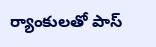ర్యాంకులతో పాస్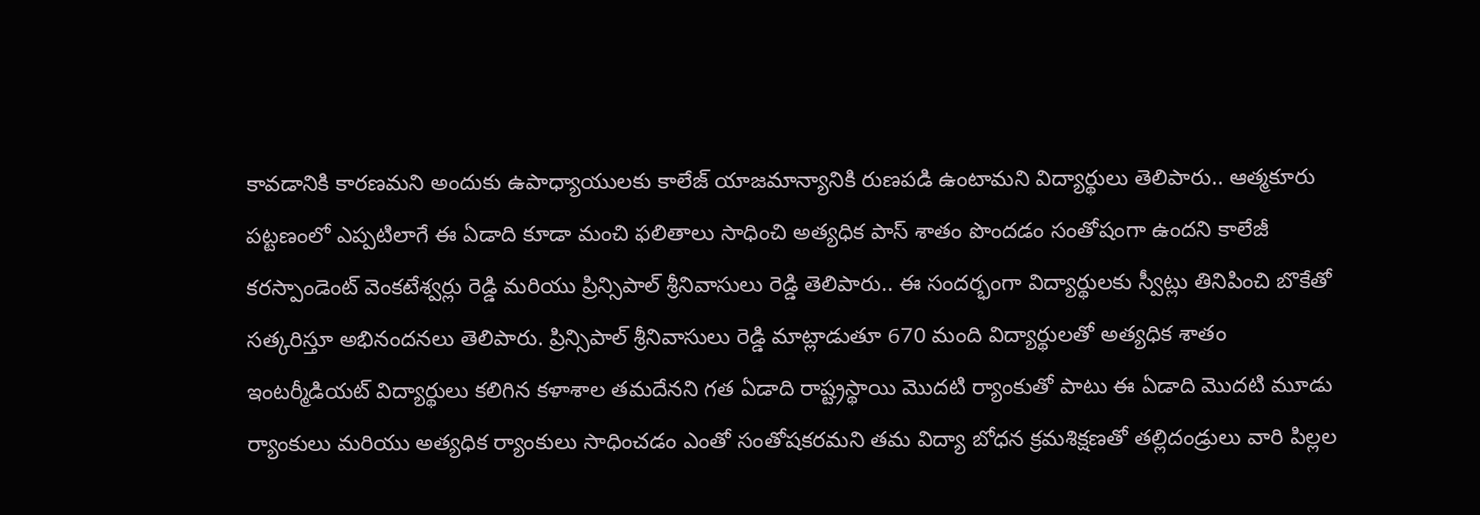కావడానికి కారణమని అందుకు ఉపాధ్యాయులకు కాలేజ్ యాజమాన్యానికి రుణపడి ఉంటామని విద్యార్థులు తెలిపారు.. ఆత్మకూరు పట్టణంలో ఎప్పటిలాగే ఈ ఏడాది కూడా మంచి ఫలితాలు సాధించి అత్యధిక పాస్ శాతం పొందడం సంతోషంగా ఉందని కాలేజీ కరస్పాండెంట్ వెంకటేశ్వర్లు రెడ్డి మరియు ప్రిన్సిపాల్ శ్రీనివాసులు రెడ్డి తెలిపారు.. ఈ సందర్భంగా విద్యార్థులకు స్వీట్లు తినిపించి బొకేతో సత్కరిస్తూ అభినందనలు తెలిపారు. ప్రిన్సిపాల్ శ్రీనివాసులు రెడ్డి మాట్లాడుతూ 670 మంది విద్యార్థులతో అత్యధిక శాతం ఇంటర్మీడియట్ విద్యార్థులు కలిగిన కళాశాల తమదేనని గత ఏడాది రాష్ట్రస్థాయి మొదటి ర్యాంకుతో పాటు ఈ ఏడాది మొదటి మూడు ర్యాంకులు మరియు అత్యధిక ర్యాంకులు సాధించడం ఎంతో సంతోషకరమని తమ విద్యా బోధన క్రమశిక్షణతో తల్లిదండ్రులు వారి పిల్లల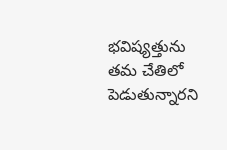భవిష్యత్తును తమ చేతిలో పెడుతున్నారని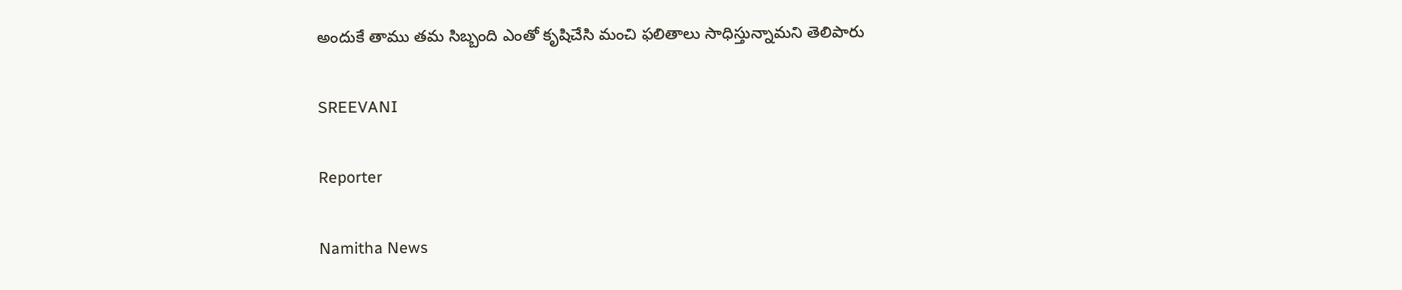అందుకే తాము తమ సిబ్బంది ఎంతో కృషిచేసి మంచి ఫలితాలు సాధిస్తున్నామని తెలిపారు

SREEVANI

Reporter

Namitha News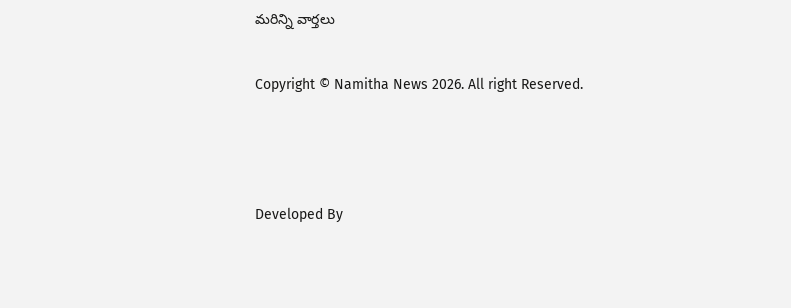మరిన్ని వార్తలు

Copyright © Namitha News 2026. All right Reserved.



Developed By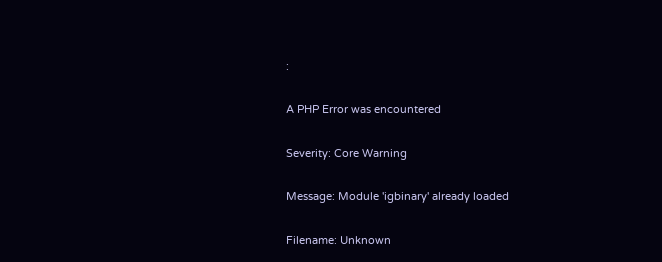:

A PHP Error was encountered

Severity: Core Warning

Message: Module 'igbinary' already loaded

Filename: Unknown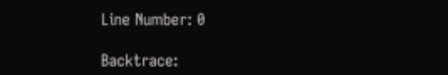Line Number: 0

Backtrace: